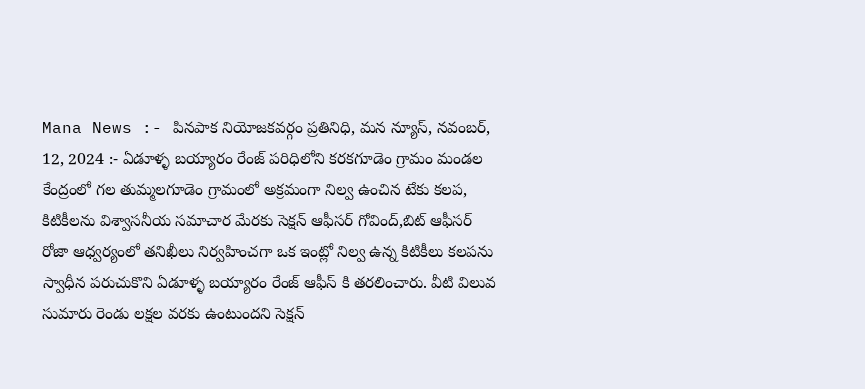Mana News :- పినపాక నియోజకవర్గం ప్రతినిధి, మన న్యూస్, నవంబర్, 12, 2024 :- ఏడూళ్ళ బయ్యారం రేంజ్ పరిధిలోని కరకగూడెం గ్రామం మండల కేంద్రంలో గల తుమ్మలగూడెం గ్రామంలో అక్రమంగా నిల్వ ఉంచిన టేకు కలప, కిటికీలను విశ్వాసనీయ సమాచార మేరకు సెక్షన్ ఆఫీసర్ గోవింద్,బిట్ ఆఫీసర్ రోజా ఆధ్వర్యంలో తనిఖీలు నిర్వహించగా ఒక ఇంట్లో నిల్వ ఉన్న కిటికీలు కలపను స్వాధీన పరుచుకొని ఏడూళ్ళ బయ్యారం రేంజ్ ఆఫీస్ కి తరలించారు. వీటి విలువ సుమారు రెండు లక్షల వరకు ఉంటుందని సెక్షన్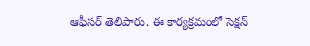ఆఫీసర్ తెలిపారు. ఈ కార్యక్రమంలో సెక్షన్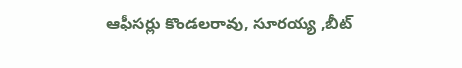ఆఫీసర్లు కొండలరావు, సూరయ్య ,బీట్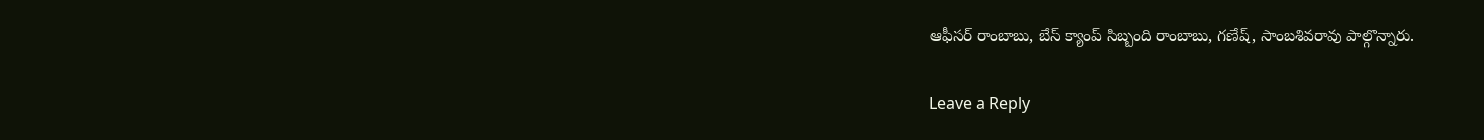ఆఫీసర్ రాంబాబు, బేస్ క్యాంప్ సిబ్బంది రాంబాబు, గణేష్, సాంబశివరావు పాల్గొన్నారు.

Leave a Reply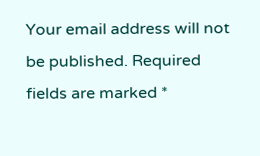Your email address will not be published. Required fields are marked *